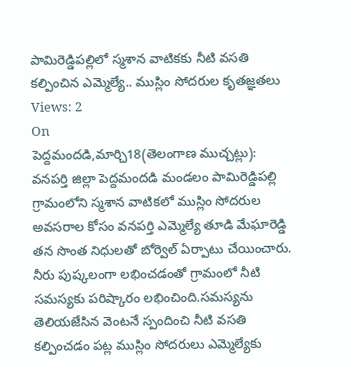పామిరెడ్డిపల్లిలో స్మశాన వాటికకు నీటి వసతి కల్పించిన ఎమ్మెల్యే.. ముస్లిం సోదరుల కృతజ్ఞతలు
Views: 2
On
పెద్దమందడి,మార్చి18(తెలంగాణ ముచ్చట్లు):
వనపర్తి జిల్లా పెద్దమందడి మండలం పామిరెడ్డిపల్లి గ్రామంలోని స్మశాన వాటికలో ముస్లిం సోదరుల అవసరాల కోసం వనపర్తి ఎమ్మెల్యే తూడి మేఘారెడ్డి తన సొంత నిధులతో బోర్వెల్ ఏర్పాటు చేయించారు. నీరు పుష్కలంగా లభించడంతో గ్రామంలో నీటి సమస్యకు పరిష్కారం లభించింది.సమస్యను తెలియజేసిన వెంటనే స్పందించి నీటి వసతి కల్పించడం పట్ల ముస్లిం సోదరులు ఎమ్మెల్యేకు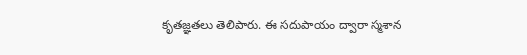కృతజ్ఞతలు తెలిపారు. ఈ సదుపాయం ద్వారా స్మశాన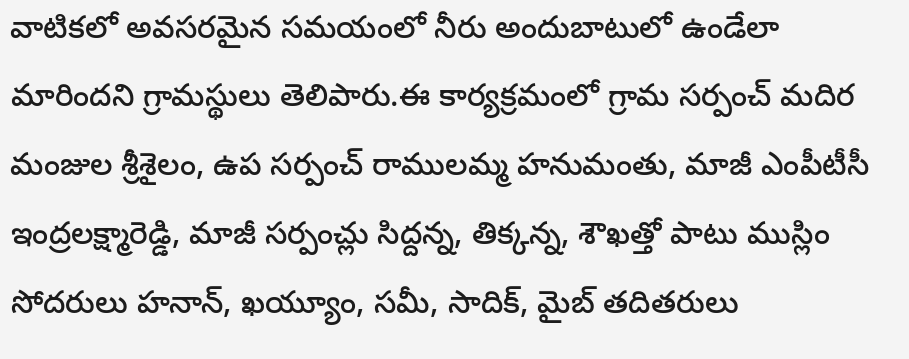వాటికలో అవసరమైన సమయంలో నీరు అందుబాటులో ఉండేలా మారిందని గ్రామస్థులు తెలిపారు.ఈ కార్యక్రమంలో గ్రామ సర్పంచ్ మదిర మంజుల శ్రీశైలం, ఉప సర్పంచ్ రాములమ్మ హనుమంతు, మాజీ ఎంపీటీసీ ఇంద్రలక్ష్మారెడ్డి, మాజీ సర్పంచ్లు సిద్దన్న, తిక్కన్న, శౌఖత్తో పాటు ముస్లిం సోదరులు హనాన్, ఖయ్యూం, సమీ, సాదిక్, మైబ్ తదితరులు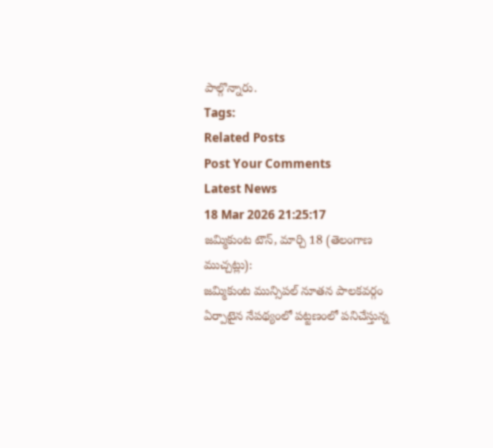పాల్గొన్నారు.
Tags:
Related Posts
Post Your Comments
Latest News
18 Mar 2026 21:25:17
జమ్మికుంట టౌన్, మార్చి 18 (తెలంగాణ ముచ్చట్లు):
జమ్మికుంట మున్సిపల్ నూతన పాలకవర్గం ఏర్పాటైన నేపథ్యంలో పట్టణంలో పనిచేస్తున్న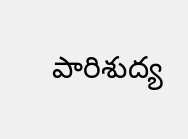పారిశుద్య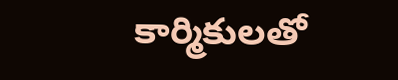కార్మికులతో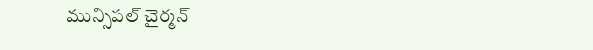మున్సిపల్ చైర్మన్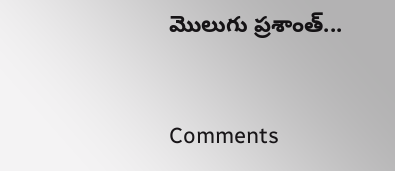మొలుగు ప్రశాంత్...


Comments